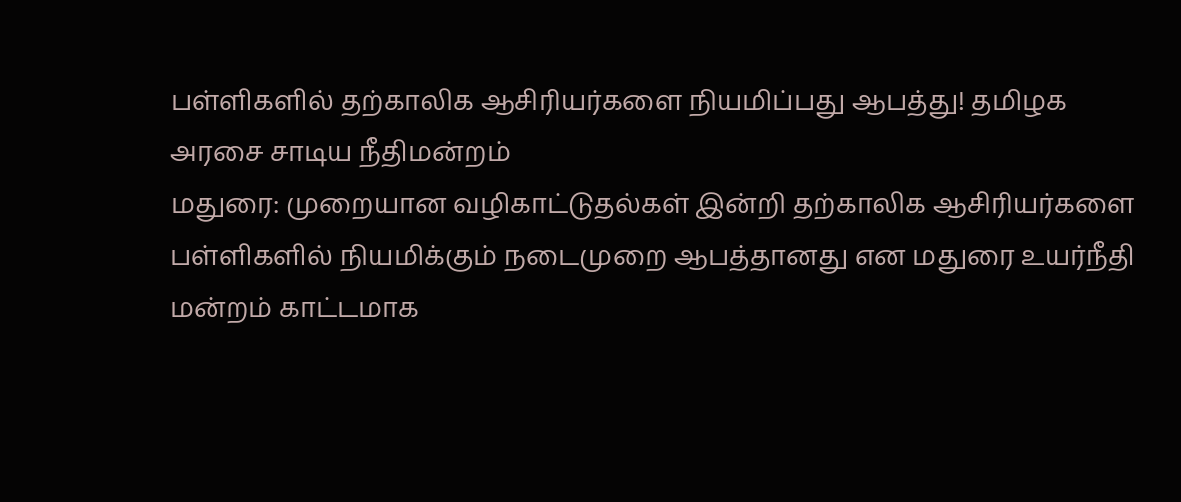பள்ளிகளில் தற்காலிக ஆசிரியர்களை நியமிப்பது ஆபத்து! தமிழக அரசை சாடிய நீதிமன்றம்
மதுரை: முறையான வழிகாட்டுதல்கள் இன்றி தற்காலிக ஆசிரியர்களை பள்ளிகளில் நியமிக்கும் நடைமுறை ஆபத்தானது என மதுரை உயர்நீதி மன்றம் காட்டமாக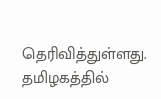தெரிவித்துள்ளது. தமிழகத்தில்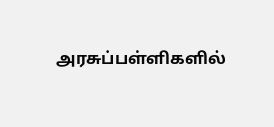அரசுப்பள்ளிகளில்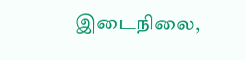இடைநிலை,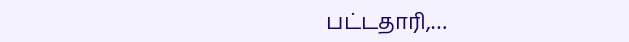பட்டதாரி,…